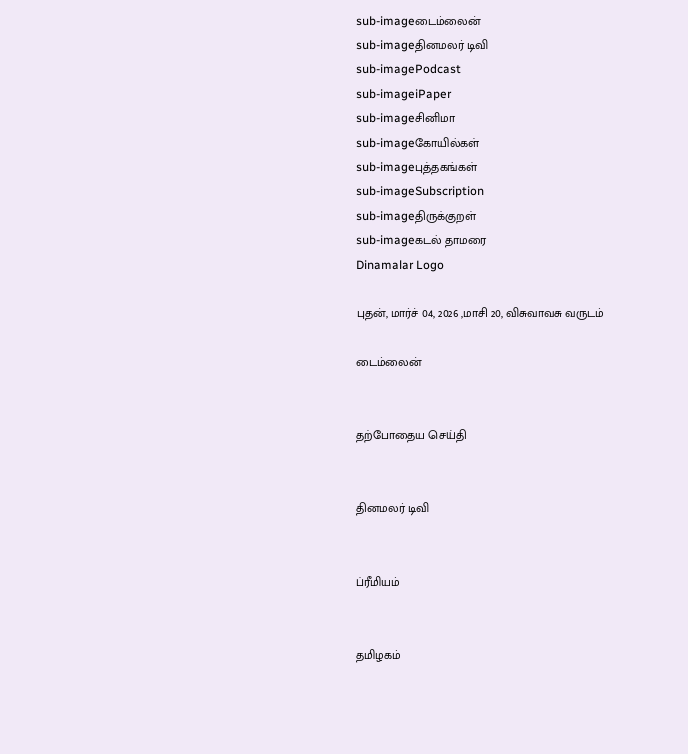sub-imageடைம்லைன்
sub-imageதினமலர் டிவி
sub-imagePodcast
sub-imageiPaper
sub-imageசினிமா
sub-imageகோயில்கள்
sub-imageபுத்தகங்கள்
sub-imageSubscription
sub-imageதிருக்குறள்
sub-imageகடல் தாமரை
Dinamalar Logo

புதன், மார்ச் 04, 2026 ,மாசி 20, விசுவாவசு வருடம்

டைம்லைன்


தற்போதைய செய்தி


தினமலர் டிவி


ப்ரீமியம்


தமிழகம்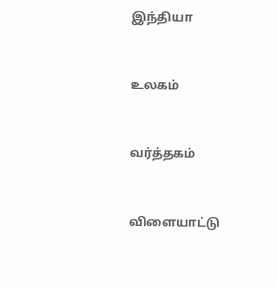இந்தியா


உலகம்


வர்த்தகம்


விளையாட்டு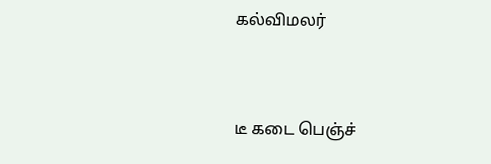கல்விமலர்


டீ கடை பெஞ்ச்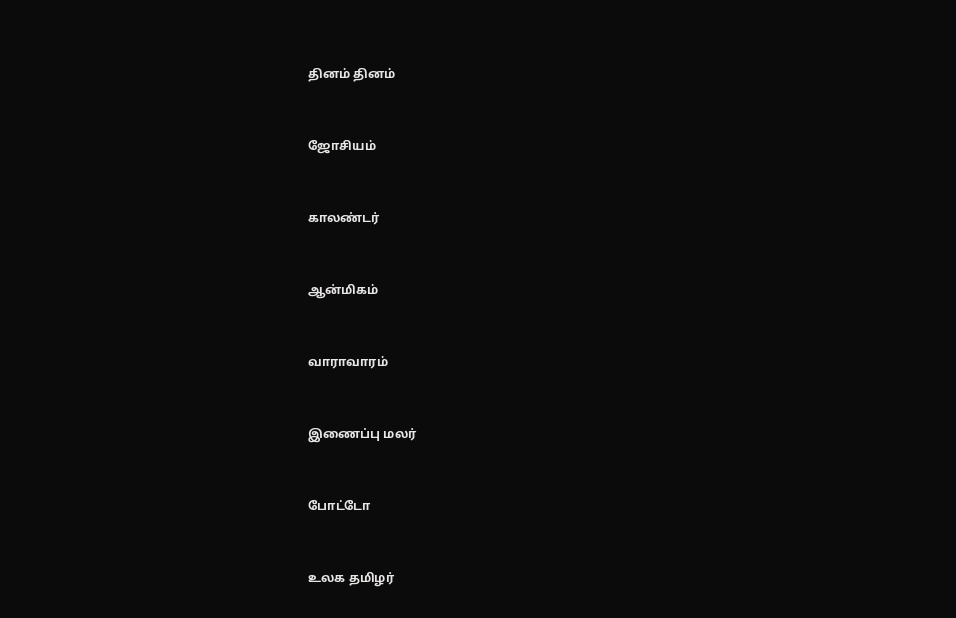தினம் தினம்


ஜோசியம்


காலண்டர்


ஆன்மிகம்


வாராவாரம்


இணைப்பு மலர்


போட்டோ


உலக தமிழர்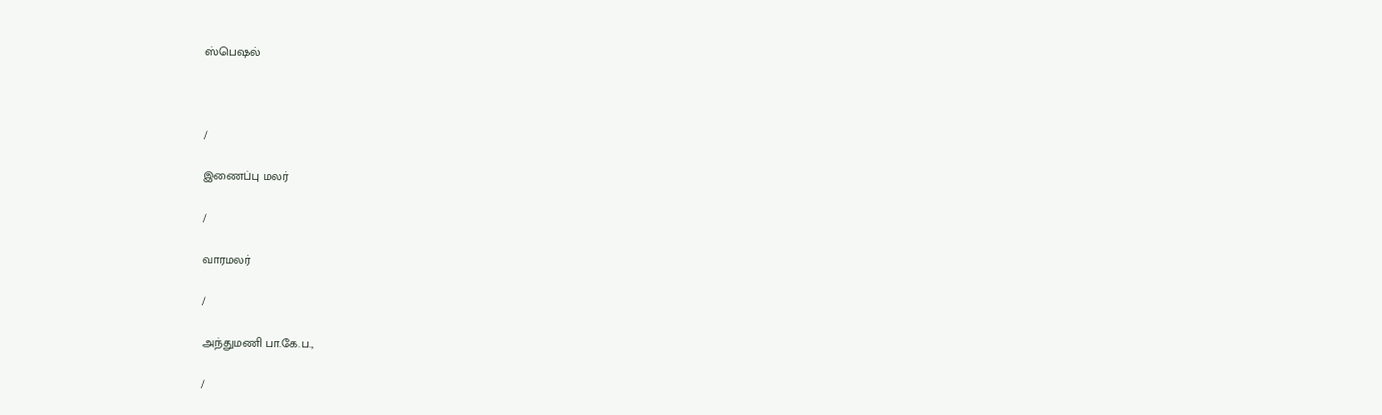ஸ்பெஷல்



/

இணைப்பு மலர்

/

வாரமலர்

/

அந்துமணி பா.கே.ப.,

/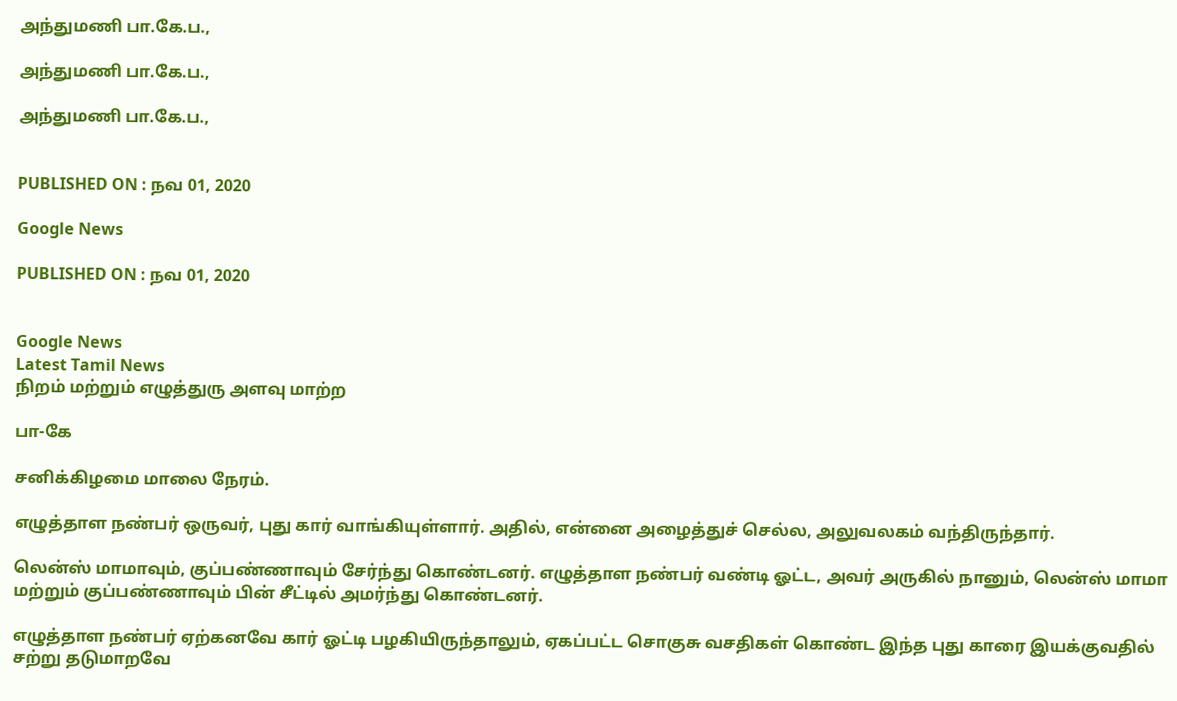அந்துமணி பா.கே.ப.,

அந்துமணி பா.கே.ப.,

அந்துமணி பா.கே.ப.,


PUBLISHED ON : நவ 01, 2020

Google News

PUBLISHED ON : நவ 01, 2020


Google News
Latest Tamil News
நிறம் மற்றும் எழுத்துரு அளவு மாற்ற

பா-கே

சனிக்கிழமை மாலை நேரம்.

எழுத்தாள நண்பர் ஒருவர், புது கார் வாங்கியுள்ளார். அதில், என்னை அழைத்துச் செல்ல, அலுவலகம் வந்திருந்தார்.

லென்ஸ் மாமாவும், குப்பண்ணாவும் சேர்ந்து கொண்டனர். எழுத்தாள நண்பர் வண்டி ஓட்ட, அவர் அருகில் நானும், லென்ஸ் மாமா மற்றும் குப்பண்ணாவும் பின் சீட்டில் அமர்ந்து கொண்டனர்.

எழுத்தாள நண்பர் ஏற்கனவே கார் ஓட்டி பழகியிருந்தாலும், ஏகப்பட்ட சொகுசு வசதிகள் கொண்ட இந்த புது காரை இயக்குவதில் சற்று தடுமாறவே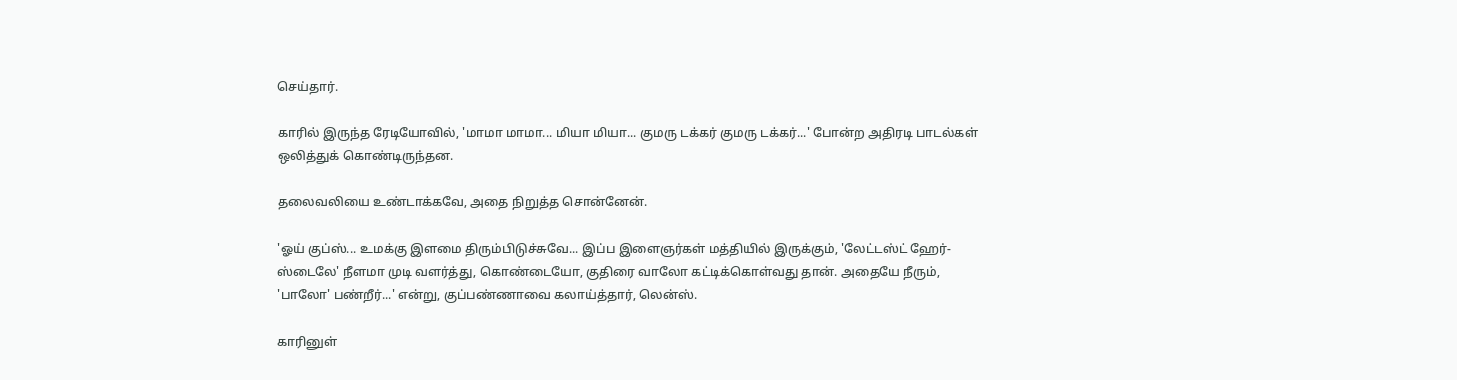செய்தார்.

காரில் இருந்த ரேடியோவில், 'மாமா மாமா... மியா மியா... குமரு டக்கர் குமரு டக்கர்...' போன்ற அதிரடி பாடல்கள் ஒலித்துக் கொண்டிருந்தன.

தலைவலியை உண்டாக்கவே, அதை நிறுத்த சொன்னேன்.

'ஓய் குப்ஸ்... உமக்கு இளமை திரும்பிடுச்சுவே... இப்ப இளைஞர்கள் மத்தியில் இருக்கும், 'லேட்டஸ்ட் ஹேர்-ஸ்டைலே' நீளமா முடி வளர்த்து, கொண்டையோ, குதிரை வாலோ கட்டிக்கொள்வது தான். அதையே நீரும், 'பாலோ' பண்றீர்...' என்று, குப்பண்ணாவை கலாய்த்தார், லென்ஸ்.

காரினுள்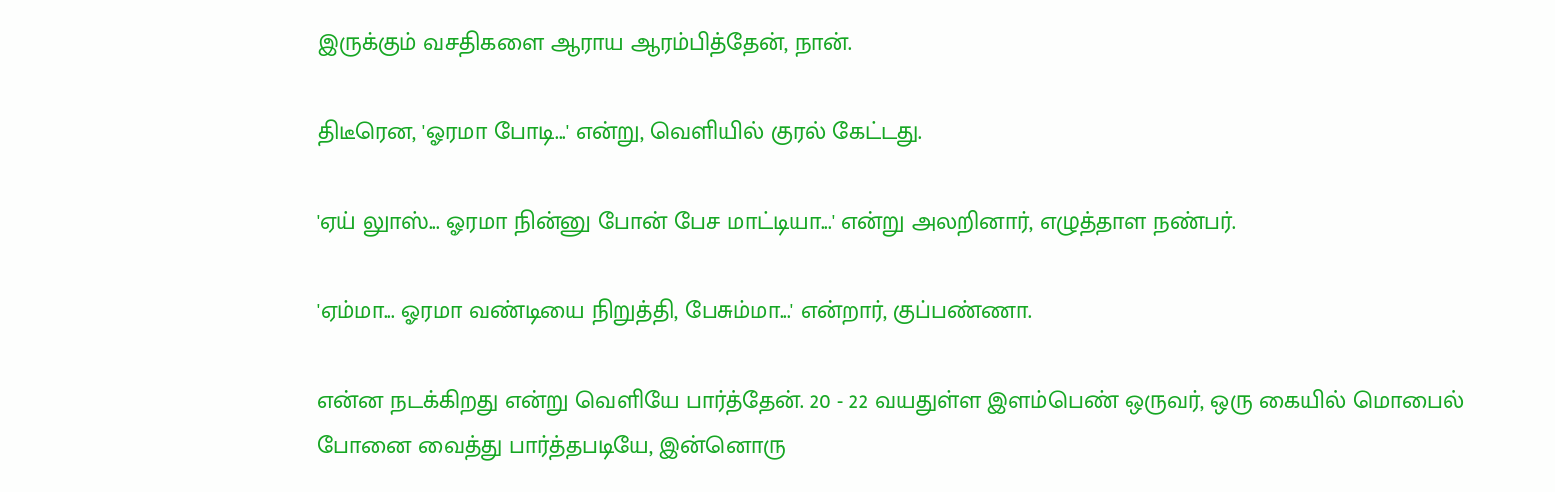இருக்கும் வசதிகளை ஆராய ஆரம்பித்தேன், நான்.

திடீரென, 'ஓரமா போடி...' என்று, வெளியில் குரல் கேட்டது.

'ஏய் லுாஸ்... ஓரமா நின்னு போன் பேச மாட்டியா...' என்று அலறினார், எழுத்தாள நண்பர்.

'ஏம்மா... ஓரமா வண்டியை நிறுத்தி, பேசும்மா...' என்றார், குப்பண்ணா.

என்ன நடக்கிறது என்று வெளியே பார்த்தேன். 20 - 22 வயதுள்ள இளம்பெண் ஒருவர், ஒரு கையில் மொபைல் போனை வைத்து பார்த்தபடியே, இன்னொரு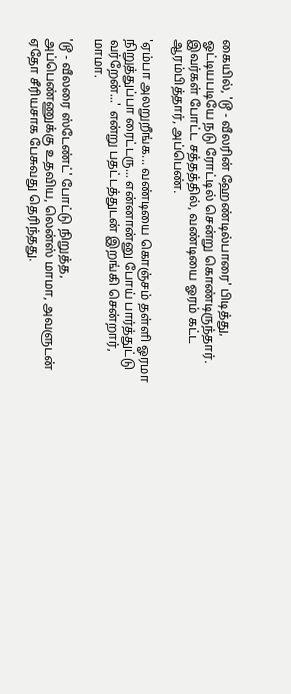கையில், 'டூ - வீலரின் ஹேண்டில்பாரை' பிடித்து, ஓட்டியபடியே நடு ரோட்டில் சென்று கொண்டிருந்தார். இவர்கள் போட்ட சத்தத்தில், வண்டியை ஓரம் கட்ட ஆரம்பித்தார், அப்பெண்.

'ஏம்பா அலறுறீங்க... வண்டியை கொஞ்சம் தள்ளி ஓரமா நிறுத்துப்பா ரைட்டரு... என்னான்னு போய் பார்த்துட்டு வர்றேன்...' என்று பதட்டத்துடன் இறங்கி சென்றார், மாமா.

'டூ - வீலரை ஸ்டேண்ட்' போட்டு நிறுத்த, அப்பெண்ணுக்கு உதவிய, லென்ஸ் மாமா, அவளுடன் ஏதோ சீரியசாக பேசுவது தெரிந்தது.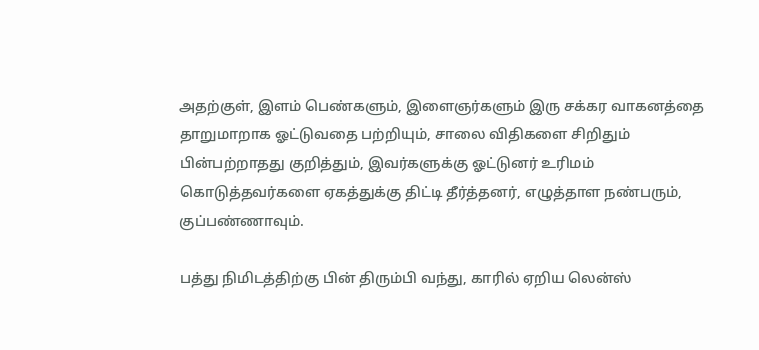அதற்குள், இளம் பெண்களும், இளைஞர்களும் இரு சக்கர வாகனத்தை தாறுமாறாக ஓட்டுவதை பற்றியும், சாலை விதிகளை சிறிதும் பின்பற்றாதது குறித்தும், இவர்களுக்கு ஓட்டுனர் உரிமம் கொடுத்தவர்களை ஏகத்துக்கு திட்டி தீர்த்தனர், எழுத்தாள நண்பரும், குப்பண்ணாவும்.

பத்து நிமிடத்திற்கு பின் திரும்பி வந்து, காரில் ஏறிய லென்ஸ்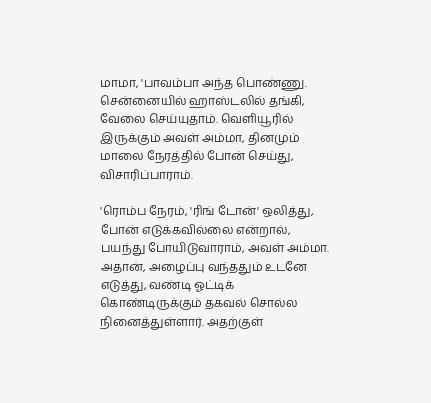மாமா, 'பாவம்பா அந்த பொண்ணு. சென்னையில் ஹாஸ்டலில் தங்கி, வேலை செய்யுதாம். வெளியூரில் இருக்கும் அவள் அம்மா, தினமும் மாலை நேரத்தில் போன் செய்து, விசாரிப்பாராம்.

'ரொம்ப நேரம், 'ரிங் டோன்' ஒலித்து, போன் எடுக்கவில்லை என்றால், பயந்து போயிடுவாராம், அவள் அம்மா. அதான், அழைப்பு வந்ததும் உடனே எடுத்து, வண்டி ஓட்டிக் கொண்டிருக்கும் தகவல் சொல்ல நினைத்துள்ளார். அதற்குள்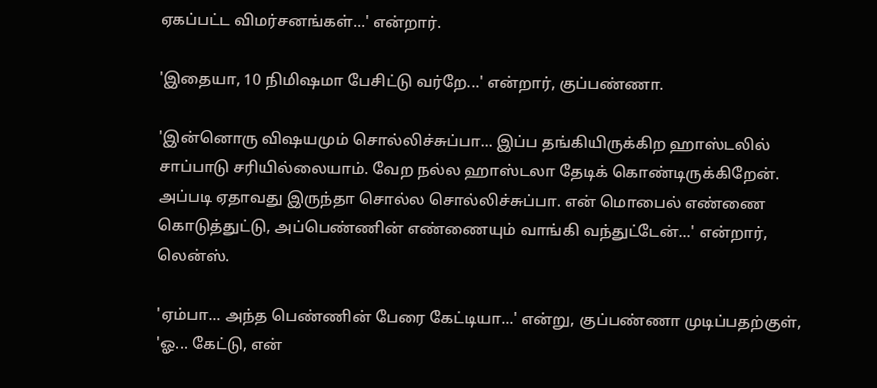ஏகப்பட்ட விமர்சனங்கள்...' என்றார்.

'இதையா, 10 நிமிஷமா பேசிட்டு வர்றே...' என்றார், குப்பண்ணா.

'இன்னொரு விஷயமும் சொல்லிச்சுப்பா... இப்ப தங்கியிருக்கிற ஹாஸ்டலில் சாப்பாடு சரியில்லையாம். வேற நல்ல ஹாஸ்டலா தேடிக் கொண்டிருக்கிறேன். அப்படி ஏதாவது இருந்தா சொல்ல சொல்லிச்சுப்பா. என் மொபைல் எண்ணை கொடுத்துட்டு, அப்பெண்ணின் எண்ணையும் வாங்கி வந்துட்டேன்...' என்றார், லென்ஸ்.

'ஏம்பா... அந்த பெண்ணின் பேரை கேட்டியா...' என்று, குப்பண்ணா முடிப்பதற்குள், 'ஓ... கேட்டு, என்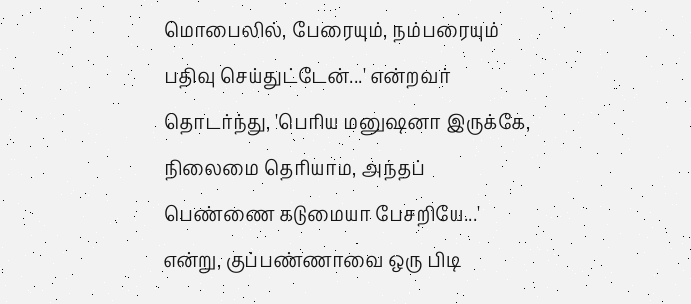மொபைலில், பேரையும், நம்பரையும் பதிவு செய்துட்டேன்...' என்றவர் தொடர்ந்து, 'பெரிய மனுஷனா இருக்கே, நிலைமை தெரியாம, அந்தப் பெண்ணை கடுமையா பேசறியே...' என்று, குப்பண்ணாவை ஒரு பிடி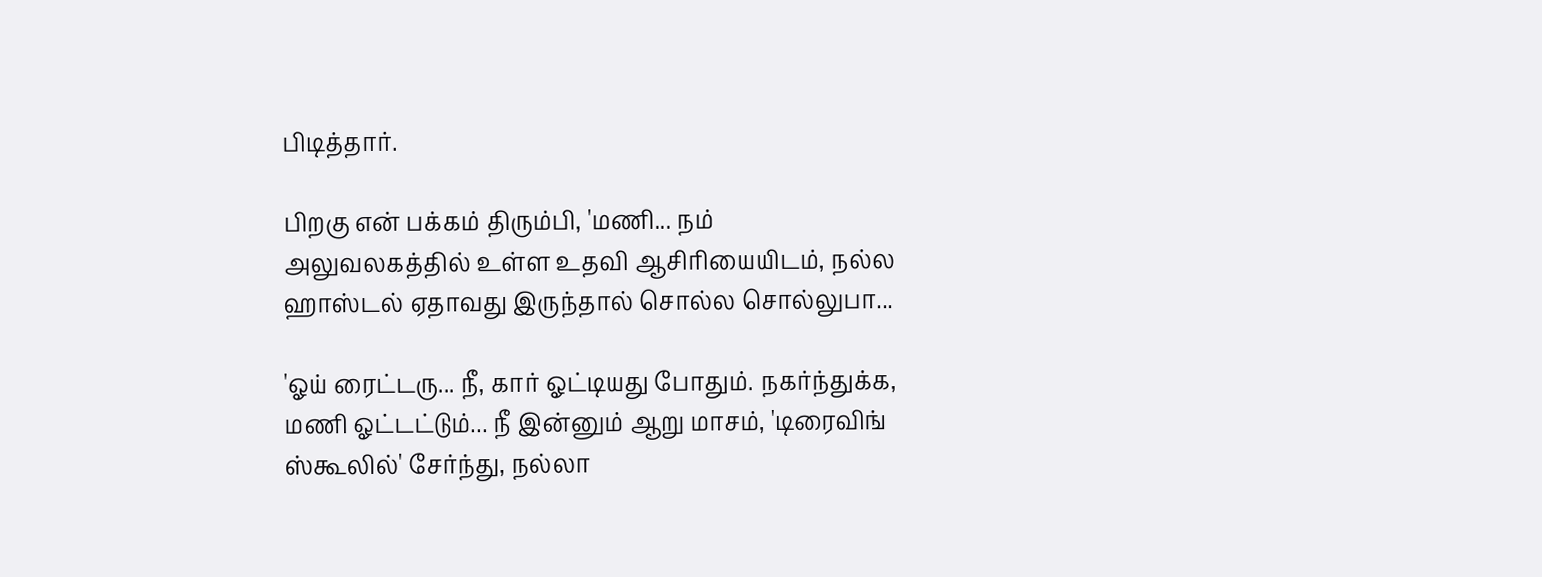பிடித்தார்.

பிறகு என் பக்கம் திரும்பி, 'மணி... நம் அலுவலகத்தில் உள்ள உதவி ஆசிரியையிடம், நல்ல ஹாஸ்டல் ஏதாவது இருந்தால் சொல்ல சொல்லுபா...

'ஓய் ரைட்டரு... நீ, கார் ஓட்டியது போதும். நகர்ந்துக்க, மணி ஓட்டட்டும்... நீ இன்னும் ஆறு மாசம், 'டிரைவிங் ஸ்கூலில்' சேர்ந்து, நல்லா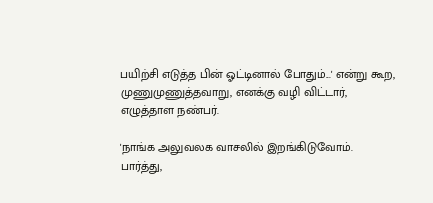பயிற்சி எடுத்த பின் ஓட்டினால் போதும்...' என்று கூற, முணுமுணுத்தவாறு, எனக்கு வழி விட்டார், எழுத்தாள நண்பர்.

'நாங்க அலுவலக வாசலில் இறங்கிடுவோம். பார்த்து,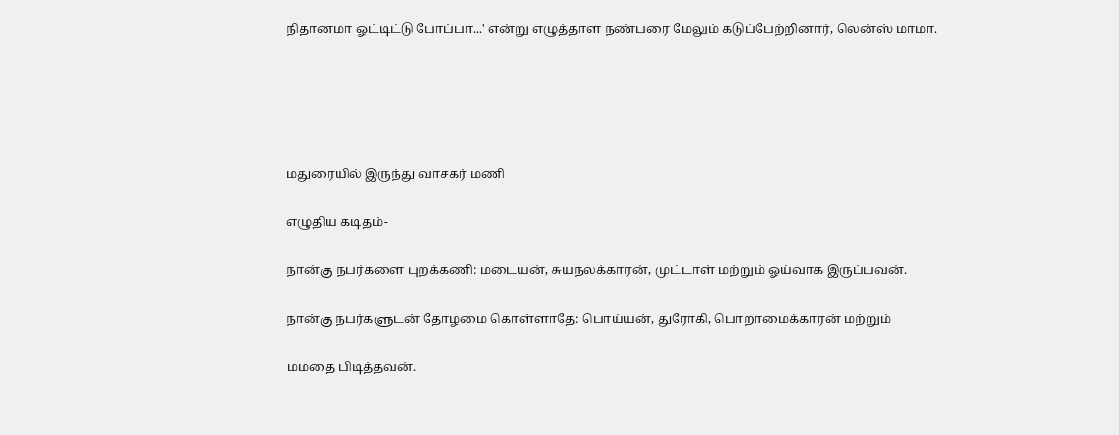நிதானமா ஓட்டிட்டு போப்பா...' என்று எழுத்தாள நண்பரை மேலும் கடுப்பேற்றினார், லென்ஸ் மாமா.





மதுரையில் இருந்து வாசகர் மணி

எழுதிய கடிதம்-

நான்கு நபர்களை புறக்கணி: மடையன், சுயநலக்காரன், முட்டாள் மற்றும் ஓய்வாக இருப்பவன்.

நான்கு நபர்களுடன் தோழமை கொள்ளாதே: பொய்யன், துரோகி, பொறாமைக்காரன் மற்றும்

மமதை பிடித்தவன்.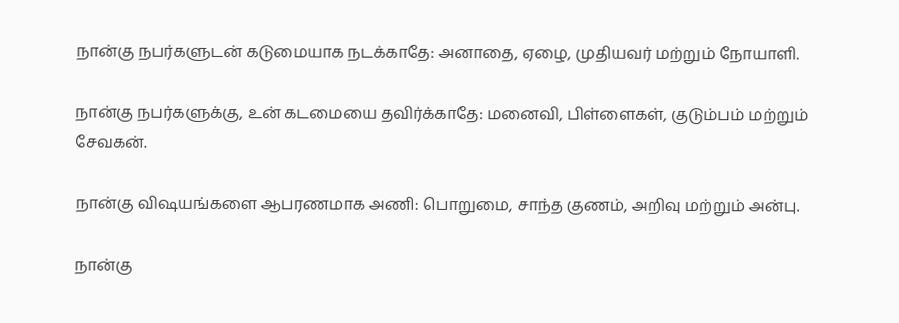நான்கு நபர்களுடன் கடுமையாக நடக்காதே: அனாதை, ஏழை, முதியவர் மற்றும் நோயாளி.

நான்கு நபர்களுக்கு, உன் கடமையை தவிர்க்காதே: மனைவி, பிள்ளைகள், குடும்பம் மற்றும் சேவகன்.

நான்கு விஷயங்களை ஆபரணமாக அணி: பொறுமை, சாந்த குணம், அறிவு மற்றும் அன்பு.

நான்கு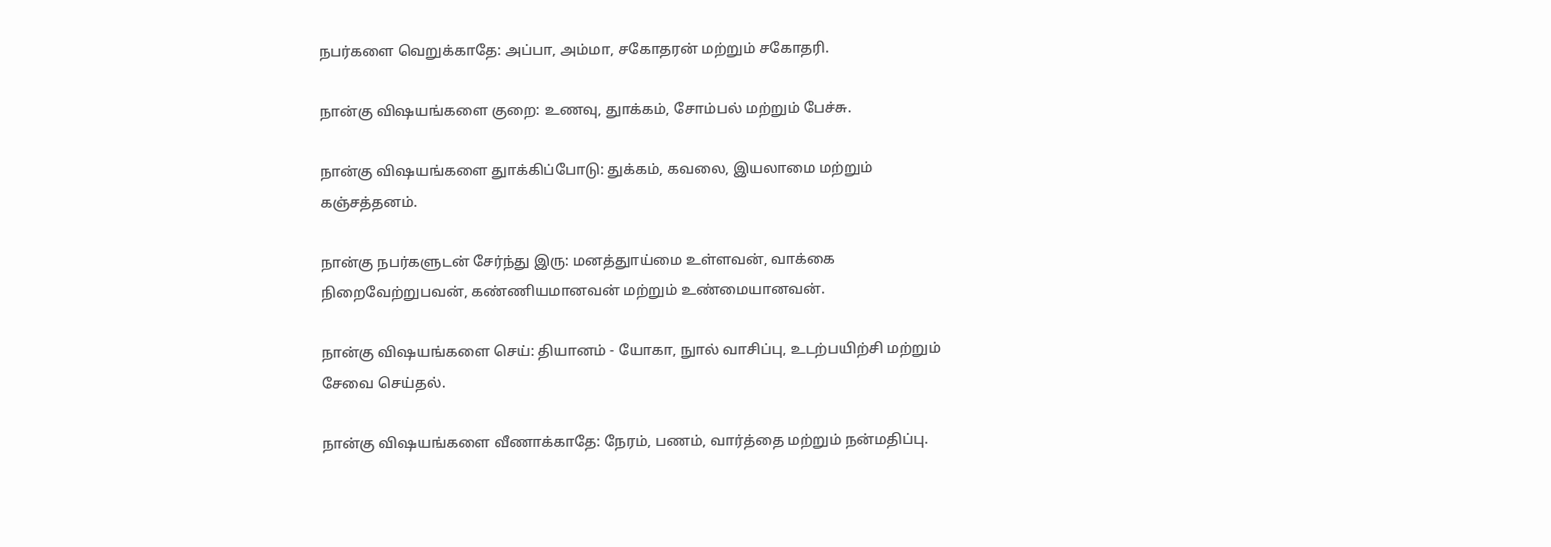நபர்களை வெறுக்காதே: அப்பா, அம்மா, சகோதரன் மற்றும் சகோதரி.

நான்கு விஷயங்களை குறை: உணவு, துாக்கம், சோம்பல் மற்றும் பேச்சு.

நான்கு விஷயங்களை துாக்கிப்போடு: துக்கம், கவலை, இயலாமை மற்றும் கஞ்சத்தனம்.

நான்கு நபர்களுடன் சேர்ந்து இரு: மனத்துாய்மை உள்ளவன், வாக்கை நிறைவேற்றுபவன், கண்ணியமானவன் மற்றும் உண்மையானவன்.

நான்கு விஷயங்களை செய்: தியானம் - யோகா, நுால் வாசிப்பு, உடற்பயிற்சி மற்றும் சேவை செய்தல்.

நான்கு விஷயங்களை வீணாக்காதே: நேரம், பணம், வார்த்தை மற்றும் நன்மதிப்பு.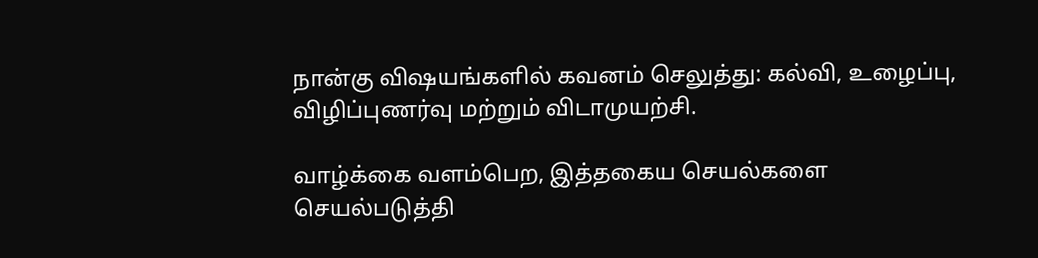நான்கு விஷயங்களில் கவனம் செலுத்து: கல்வி, உழைப்பு, விழிப்புணர்வு மற்றும் விடாமுயற்சி.

வாழ்க்கை வளம்பெற, இத்தகைய செயல்களை செயல்படுத்தி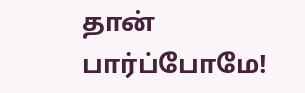தான் பார்ப்போமே!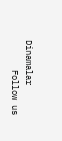Dinamalar
      Follow us